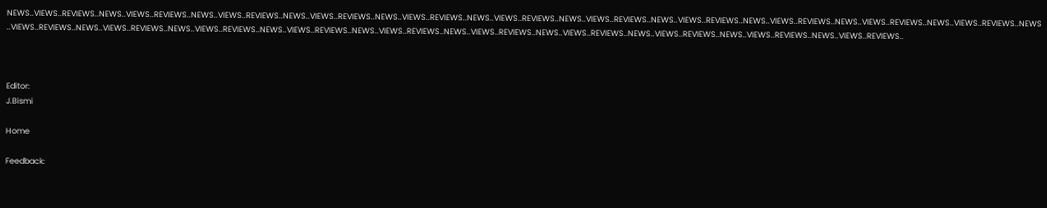NEWS..VIEWS..REVIEWS..NEWS..VIEWS..REVIEWS..NEWS..VIEWS..REVIEWS..NEWS..VIEWS..REVIEWS..NEWS..VIEWS..REVIEWS..NEWS..VIEWS..REVIEWS..NEWS..VIEWS..REVIEWS..NEWS..VIEWS..REVIEWS..NEWS..VIEWS..REVIEWS..NEWS..VIEWS..REVIEWS..NEWS..VIEWS..REVIEWS..NEWS..VIEWS..REVIEWS..NEWS..VIEWS..REVIEWS..NEWS..VIEWS..REVIEWS..NEWS..VIEWS..REVIEWS..NEWS..VIEWS..REVIEWS..NEWS..VIEWS..REVIEWS..NEWS..VIEWS..REVIEWS..NEWS..VIEWS..REVIEWS..NEWS..VIEWS..REVIEWS..NEWS..VIEWS..REVIEWS..



Editor:
J.Bismi

Home

Feedback: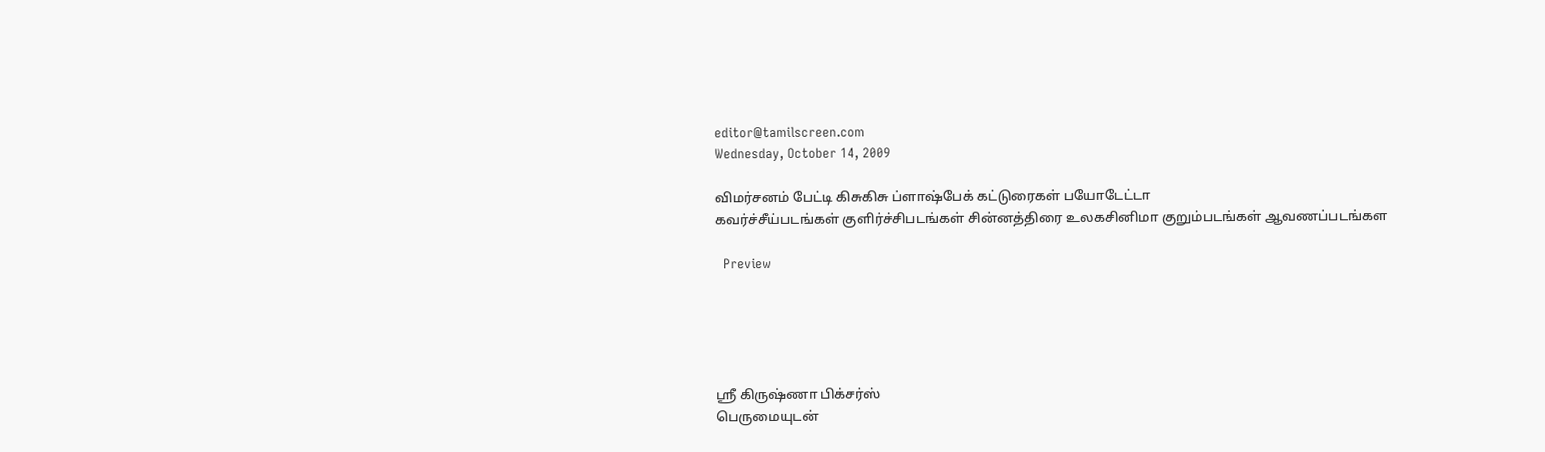editor@tamilscreen.com
Wednesday, October 14, 2009

விமர்சனம் பேட்டி கிசுகிசு ப்ளாஷ்பேக் கட்டுரைகள் பயோடேட்டா
கவர்ச்சீய்படங்கள் குளிர்ச்சிபடங்கள் சின்னத்திரை உலகசினிமா குறும்படங்கள் ஆவணப்படங்கள

  Preview





ஸ்ரீ கிருஷ்ணா பிக்சர்ஸ்
பெருமையுடன்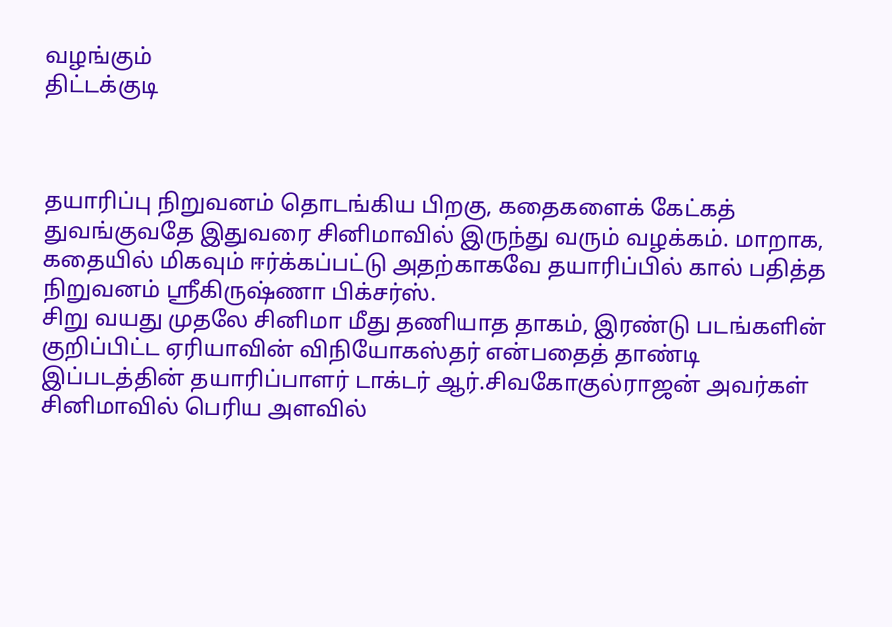வழங்கும்
திட்டக்குடி



தயாரிப்பு நிறுவனம் தொடங்கிய பிறகு, கதைகளைக் கேட்கத் துவங்குவதே இதுவரை சினிமாவில் இருந்து வரும் வழக்கம். மாறாக, கதையில் மிகவும் ஈர்க்கப்பட்டு அதற்காகவே தயாரிப்பில் கால் பதித்த நிறுவனம் ஸ்ரீகிருஷ்ணா பிக்சர்ஸ்.
சிறு வயது முதலே சினிமா மீது தணியாத தாகம், இரண்டு படங்களின் குறிப்பிட்ட ஏரியாவின் விநியோகஸ்தர் என்பதைத் தாண்டி இப்படத்தின் தயாரிப்பாளர் டாக்டர் ஆர்.சிவகோகுல்ராஜன் அவர்கள் சினிமாவில் பெரிய அளவில்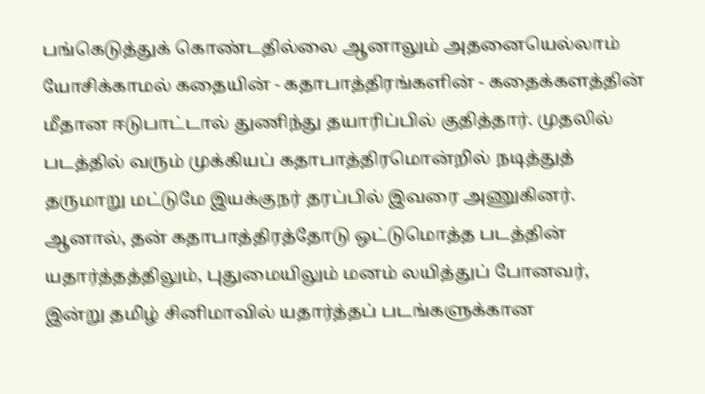பங்கெடுத்துக் கொண்டதில்லை ஆனாலும் அதனையெல்லாம் யோசிக்காமல் கதையின் - கதாபாத்திரங்களின் - கதைக்களத்தின் மீதான ஈடுபாட்டால் துணிந்து தயாரிப்பில் குதித்தார். முதலில் படத்தில் வரும் முக்கியப் கதாபாத்திரமொன்றில் நடித்துத் தருமாறு மட்டுமே இயக்குநர் தரப்பில் இவரை அணுகினர். ஆனால், தன் கதாபாத்திரத்தோடு ஒட்டுமொத்த படத்தின் யதார்த்தத்திலும், புதுமையிலும் மனம் லயித்துப் போனவர், இன்று தமிழ் சினிமாவில் யதார்த்தப் படங்களுக்கான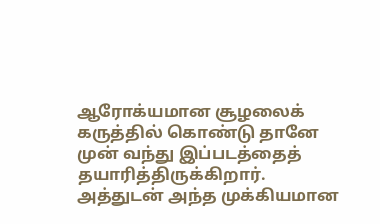ஆரோக்யமான சூழலைக் கருத்தில் கொண்டு தானே முன் வந்து இப்படத்தைத் தயாரித்திருக்கிறார். அத்துடன் அந்த முக்கியமான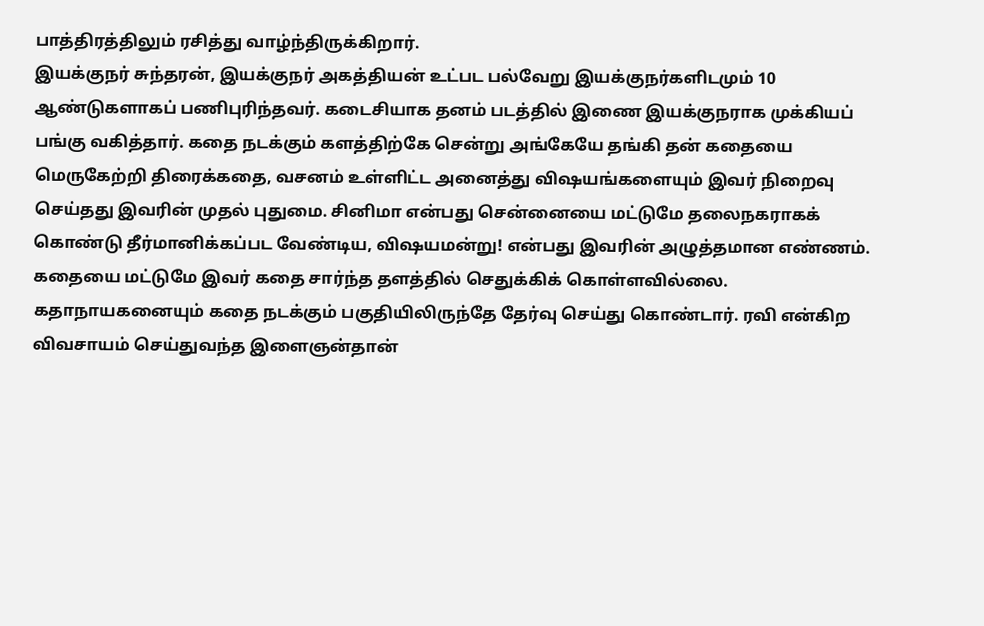பாத்திரத்திலும் ரசித்து வாழ்ந்திருக்கிறார்.
இயக்குநர் சுந்தரன், இயக்குநர் அகத்தியன் உட்பட பல்வேறு இயக்குநர்களிடமும் 10 ஆண்டுகளாகப் பணிபுரிந்தவர். கடைசியாக தனம் படத்தில் இணை இயக்குநராக முக்கியப் பங்கு வகித்தார். கதை நடக்கும் களத்திற்கே சென்று அங்கேயே தங்கி தன் கதையை மெருகேற்றி திரைக்கதை, வசனம் உள்ளிட்ட அனைத்து விஷயங்களையும் இவர் நிறைவு செய்தது இவரின் முதல் புதுமை. சினிமா என்பது சென்னையை மட்டுமே தலைநகராகக் கொண்டு தீர்மானிக்கப்பட வேண்டிய, விஷயமன்று! என்பது இவரின் அழுத்தமான எண்ணம்.
கதையை மட்டுமே இவர் கதை சார்ந்த தளத்தில் செதுக்கிக் கொள்ளவில்லை. கதாநாயகனையும் கதை நடக்கும் பகுதியிலிருந்தே தேர்வு செய்து கொண்டார். ரவி என்கிற விவசாயம் செய்துவந்த இளைஞன்தான்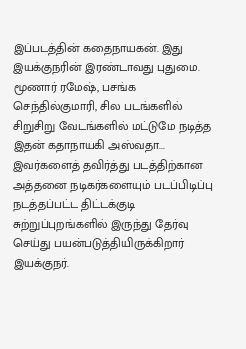இப்படத்தின் கதைநாயகன். இது இயக்குநரின் இரண்டாவது புதுமை. மூணார் ரமேஷ், பசங்க செந்தில்குமாரி, சில படங்களில் சிறுசிறு வேடங்களில் மட்டுமே நடித்த இதன் கதாநாயகி அஸ்வதா... இவர்களைத் தவிர்த்து படத்திற்கான அத்தனை நடிகர்களையும் படப்பிடிப்பு நடத்தப்பட்ட திட்டக்குடி சுற்றுப்புறங்களில் இருந்து தேர்வு செய்து பயன்படுத்தியிருக்கிறார் இயக்குநர்.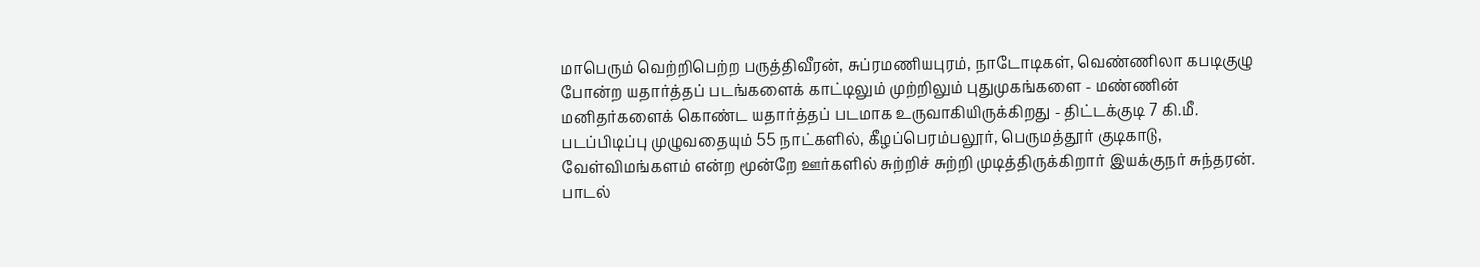மாபெரும் வெற்றிபெற்ற பருத்திவீரன், சுப்ரமணியபுரம், நாடோடிகள், வெண்ணிலா கபடிகுழு போன்ற யதார்த்தப் படங்களைக் காட்டிலும் முற்றிலும் புதுமுகங்களை - மண்ணின் மனிதர்களைக் கொண்ட யதார்த்தப் படமாக உருவாகியிருக்கிறது - திட்டக்குடி 7 கி.மீ.
படப்பிடிப்பு முழுவதையும் 55 நாட்களில், கீழப்பெரம்பலூர், பெருமத்தூர் குடிகாடு, வேள்விமங்களம் என்ற மூன்றே ஊர்களில் சுற்றிச் சுற்றி முடித்திருக்கிறார் இயக்குநர் சுந்தரன். பாடல்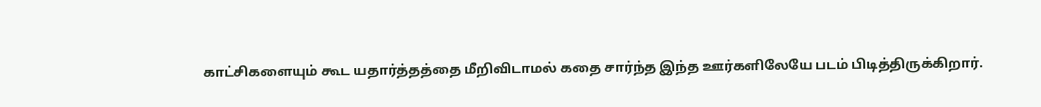காட்சிகளையும் கூட யதார்த்தத்தை மீறிவிடாமல் கதை சார்ந்த இந்த ஊர்களிலேயே படம் பிடித்திருக்கிறார்.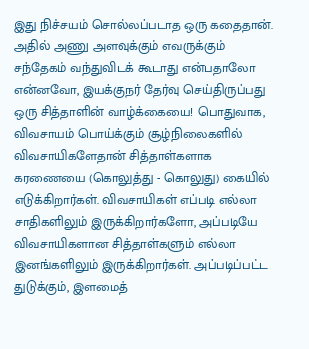இது நிச்சயம் சொல்லப்படாத ஒரு கதைதான். அதில் அணு அளவுக்கும் எவருக்கும் சந்தேகம் வந்துவிடக் கூடாது என்பதாலோ என்னவோ, இயக்குநர் தேர்வு செய்திருப்பது ஒரு சித்தாளின் வாழ்க்கையை! பொதுவாக, விவசாயம் பொய்க்கும் சூழ்நிலைகளில் விவசாயிகளேதான் சித்தாள்களாக கரணையை (கொலுத்து - கொலுது) கையில் எடுக்கிறார்கள். விவசாயிகள் எப்படி எல்லா சாதிகளிலும் இருக்கிறார்களோ, அப்படியே விவசாயிகளான சித்தாள்களும் எல்லா இனங்களிலும் இருக்கிறார்கள். அப்படிப்பட்ட துடுக்கும், இளமைத்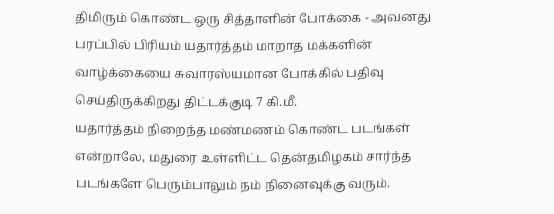திமிரும் கொண்ட ஒரு சித்தாளின் போக்கை - அவனது பரப்பில் பிரியம் யதார்த்தம் மாறாத மக்களின் வாழ்க்கையை சுவாரஸ்யமான போக்கில் பதிவு செய்திருக்கிறது திட்டக்குடி 7 கி.மீ.
யதார்த்தம் நிறைந்த மண்மணம் கொண்ட படங்கள் என்றாலே, மதுரை உள்ளிட்ட தென்தமிழகம் சார்ந்த படங்களே பெரும்பாலும் நம் நினைவுக்கு வரும்.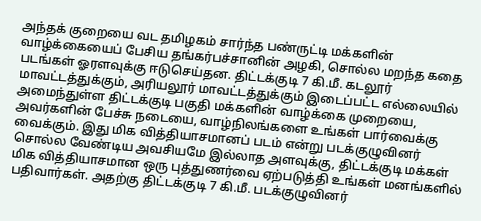அந்தக் குறையை வட தமிழகம் சார்ந்த பண்ருட்டி மக்களின் வாழ்க்கையைப் பேசிய தங்கர்பச்சானின் அழகி, சொல்ல மறந்த கதை படங்கள் ஓரளவுக்கு ஈடுசெய்தன. திட்டக்குடி 7 கி.மீ. கடலூர் மாவட்டத்துக்கும், அரியலூர் மாவட்டத்துக்கும் இடைப்பட்ட எல்லையில் அமைந்துள்ள திட்டக்குடி பகுதி மக்களின் வாழ்க்கை முறையை, அவர்களின் பேச்சு நடையை, வாழ்நிலங்களை உங்கள் பார்வைக்கு வைக்கும். இது மிக வித்தியாசமானப் படம் என்று படக்குழுவினர் சொல்ல வேண்டிய அவசியமே இல்லாத அளவுக்கு, திட்டக்குடி மக்கள் மிக வித்தியாசமான ஒரு புத்துணர்வை ஏற்படுத்தி உங்கள் மனங்களில் பதிவார்கள். அதற்கு திட்டக்குடி 7 கி.மீ. படக்குழுவினர்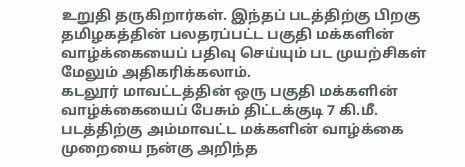உறுதி தருகிறார்கள். இந்தப் படத்திற்கு பிறகு தமிழகத்தின் பலதரப்பட்ட பகுதி மக்களின் வாழ்க்கையைப் பதிவு செய்யும் பட முயற்சிகள் மேலும் அதிகரிக்கலாம்.
கடலூர் மாவட்டத்தின் ஒரு பகுதி மக்களின் வாழ்க்கையைப் பேசும் திட்டக்குடி 7 கி.மீ. படத்திற்கு அம்மாவட்ட மக்களின் வாழ்க்கை முறையை நன்கு அறிந்த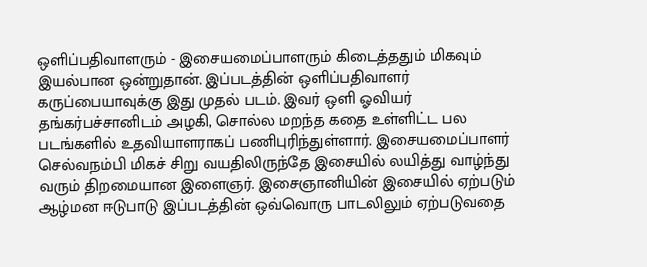ஒளிப்பதிவாளரும் - இசையமைப்பாளரும் கிடைத்ததும் மிகவும் இயல்பான ஒன்றுதான். இப்படத்தின் ஒளிப்பதிவாளர் கருப்பையாவுக்கு இது முதல் படம். இவர் ஒளி ஓவியர் தங்கர்பச்சானிடம் அழகி, சொல்ல மறந்த கதை உள்ளிட்ட பல படங்களில் உதவியாளராகப் பணிபுரிந்துள்ளார். இசையமைப்பாளர் செல்வநம்பி மிகச் சிறு வயதிலிருந்தே இசையில் லயித்து வாழ்ந்து வரும் திறமையான இளைஞர். இசைஞானியின் இசையில் ஏற்படும் ஆழ்மன ஈடுபாடு இப்படத்தின் ஒவ்வொரு பாடலிலும் ஏற்படுவதை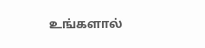உங்களால்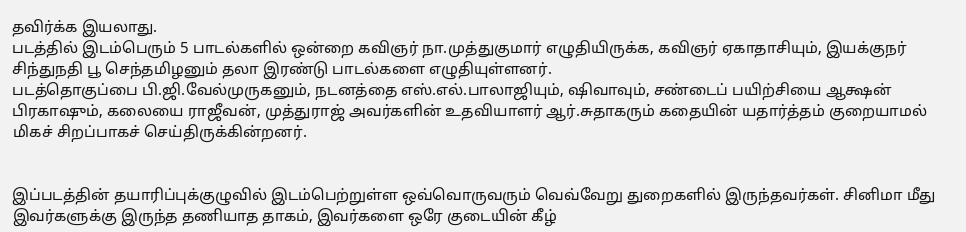தவிர்க்க இயலாது.
படத்தில் இடம்பெரும் 5 பாடல்களில் ஒன்றை கவிஞர் நா.முத்துகுமார் எழுதியிருக்க, கவிஞர் ஏகாதாசியும், இயக்குநர் சிந்துநதி பூ செந்தமிழனும் தலா இரண்டு பாடல்களை எழுதியுள்ளனர்.
படத்தொகுப்பை பி.ஜி.வேல்முருகனும், நடனத்தை எஸ்.எல்.பாலாஜியும், ஷிவாவும், சண்டைப் பயிற்சியை ஆக்ஷன் பிரகாஷும், கலையை ராஜீவன், முத்துராஜ் அவர்களின் உதவியாளர் ஆர்.சுதாகரும் கதையின் யதார்த்தம் குறையாமல் மிகச் சிறப்பாகச் செய்திருக்கின்றனர்.


இப்படத்தின் தயாரிப்புக்குழுவில் இடம்பெற்றுள்ள ஒவ்வொருவரும் வெவ்வேறு துறைகளில் இருந்தவர்கள். சினிமா மீது இவர்களுக்கு இருந்த தணியாத தாகம், இவர்களை ஒரே குடையின் கீழ்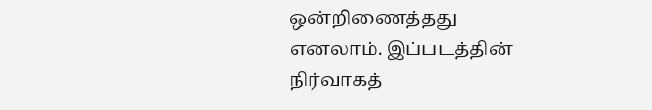ஒன்றிணைத்தது எனலாம். இப்படத்தின் நிர்வாகத்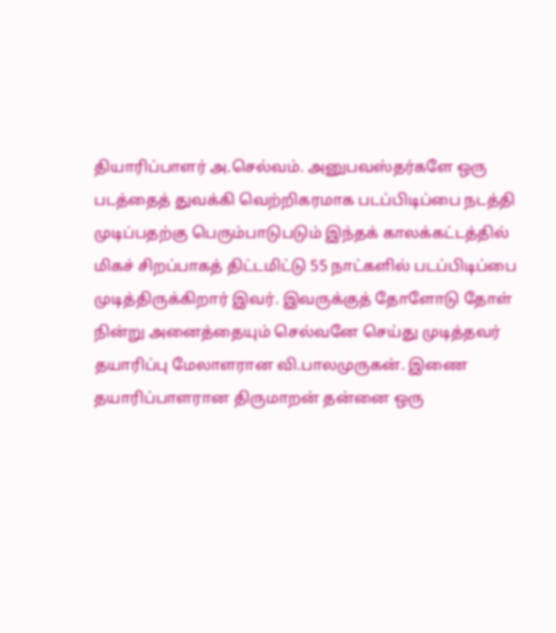தியாரிப்பாளர் அ.செல்வம். அனுபவஸ்தர்களே ஒரு படத்தைத் துவக்கி வெற்றிகரமாக படப்பிடிப்பை நடத்தி முடிப்பதற்கு பெரும்பாடுபடும் இந்தக் காலக்கட்டத்தில் மிகச் சிறப்பாகத் திட்டமிட்டு 55 நாட்களில் படப்பிடிப்பை முடித்திருக்கிறார் இவர். இவருக்குத் தோளோடு தோள் நின்று அனைத்தையும் செல்வனே செய்து முடித்தவர் தயாரிப்பு மேலாளரான வி.பாலமுருகன். இணை தயாரிப்பாளரான திருமாறன் தன்னை ஒரு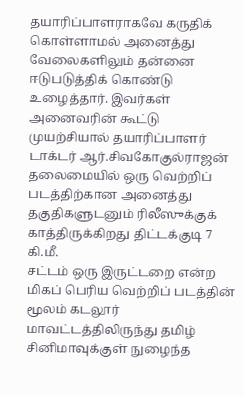தயாரிப்பாளராகவே கருதிக் கொள்ளாமல் அனைத்து வேலைகளிலும் தன்னை ஈடுபடுத்திக் கொண்டு உழைத்தார். இவர்கள் அனைவரின் கூட்டு முயற்சியால் தயாரிப்பாளர் டாக்டர் ஆர்.சிவகோகுல்ராஜன் தலைமையில் ஒரு வெற்றிப் படத்திற்கான அனைத்து தகுதிகளுடனும் ரிலீஸுக்குக் காத்திருக்கிறது திட்டக்குடி 7 கி.மீ.
சட்டம் ஒரு இருட்டறை என்ற மிகப் பெரிய வெற்றிப் படத்தின் மூலம் கடலூர் மாவட்டத்திலிருந்து தமிழ் சினிமாவுக்குள் நுழைந்த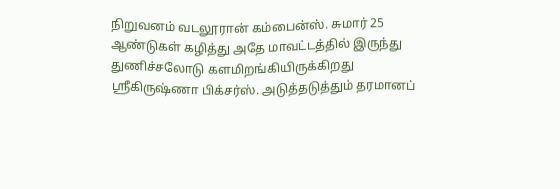நிறுவனம் வடலூரான் கம்பைன்ஸ். சுமார் 25 ஆண்டுகள் கழித்து அதே மாவட்டத்தில் இருந்து துணிச்சலோடு களமிறங்கியிருக்கிறது ஸ்ரீகிருஷ்ணா பிக்சர்ஸ். அடுத்தடுத்தும் தரமானப்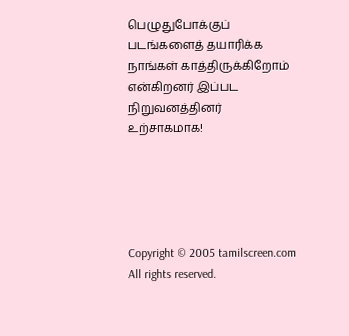பெழுதுபோக்குப் படங்களைத் தயாரிக்க நாங்கள் காத்திருக்கிறோம் என்கிறனர் இப்பட நிறுவனத்தினர் உற்சாகமாக!





Copyright © 2005 tamilscreen.com  All rights reserved.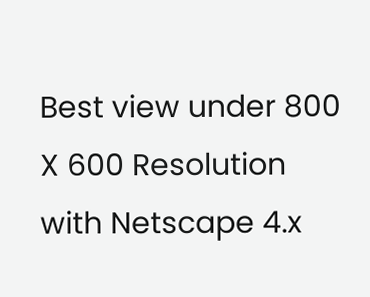Best view under 800 X 600 Resolution with Netscape 4.x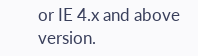or IE 4.x and above version.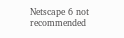Netscape 6 not recommended